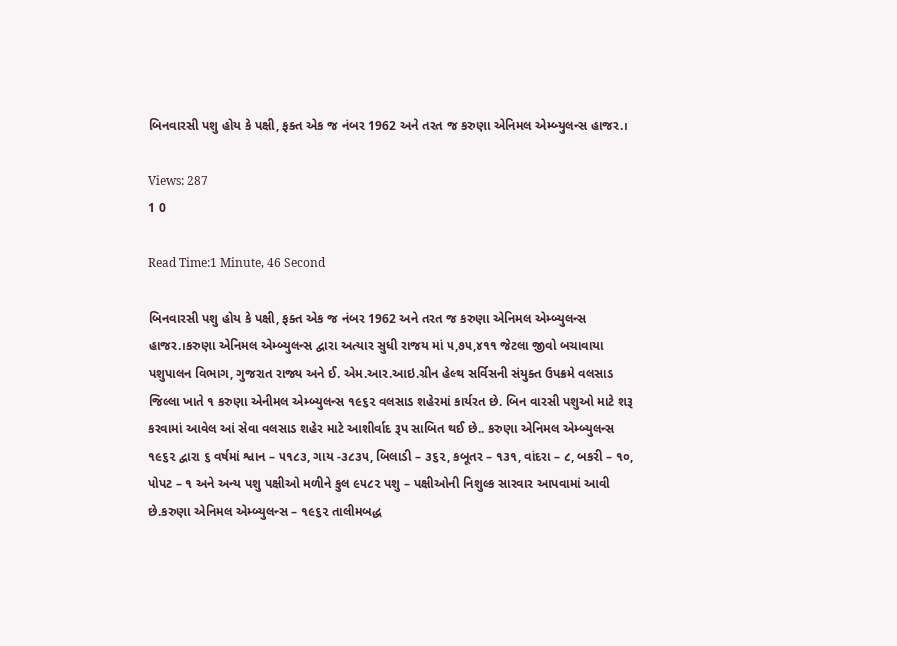બિનવારસી પશુ હોય કે પક્ષી, ફક્ત એક જ નંબર 1962 અને તરત જ કરુણા એનિમલ એમ્બ્યુલન્સ હાજર.।

Views: 287
1 0

Read Time:1 Minute, 46 Second

બિનવારસી પશુ હોય કે પક્ષી, ફક્ત એક જ નંબર 1962 અને તરત જ કરુણા એનિમલ એમ્બ્યુલન્સ હાજર.।કરુણા એનિમલ એમ્બ્યુલન્સ દ્વારા અત્યાર સુધી રાજય માં ૫,૭૫,૪૧૧ જેટલા જીવો બચાવાયા પશુપાલન વિભાગ, ગુજરાત રાજ્ય અને ઈ. એમ.આર.આઇ.ગ્રીન હેલ્થ સર્વિસની સંયુક્ત ઉપક્રમે વલસાડ જિલ્લા ખાતે ૧ કરુણા એનીમલ એમ્બ્યુલન્સ ૧૯૬૨ વલસાડ શહેરમાં કાર્યરત છે. બિન વારસી પશુઓ માટે શરૂ કરવામાં આવેલ આં સેવા વલસાડ શહેર માટે આશીર્વાદ રૂપ સાબિત થઈ છે.. કરુણા એનિમલ એમ્બ્યુલન્સ ૧૯૬૨ દ્વારા ૬ વર્ષમાં શ્વાન – ૫૧૮૩, ગાય -૩૮૩૫, બિલાડી – ૩૬૨, કબૂતર – ૧૩૧, વાંદરા – ૮, બકરી – ૧૦, પોપટ – ૧ અને અન્ય પશુ પક્ષીઓ મળીને કુલ ૯૫૮૨ પશુ – પક્ષીઓની નિશુલ્ક સારવાર આપવામાં આવી છે.કરુણા એનિમલ એમ્બ્યુલન્સ – ૧૯૬૨ તાલીમબદ્ધ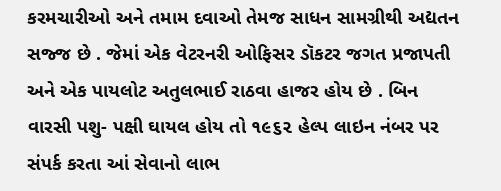કરમચારીઓ અને તમામ દવાઓ તેમજ સાધન સામગ્રીથી અદ્યતન સજ્જ છે . જેમાં એક વેટરનરી ઓફિસર ડૉકટર જગત પ્રજાપતી અને એક પાયલોટ અતુલભાઈ રાઠવા હાજર હોય છે . બિન વારસી પશુ- પક્ષી ઘાયલ હોય તો ૧૯૬૨ હેલ્પ લાઇન નંબર પર સંપર્ક કરતા આં સેવાનો લાભ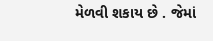મેળવી શકાય છે . જેમાં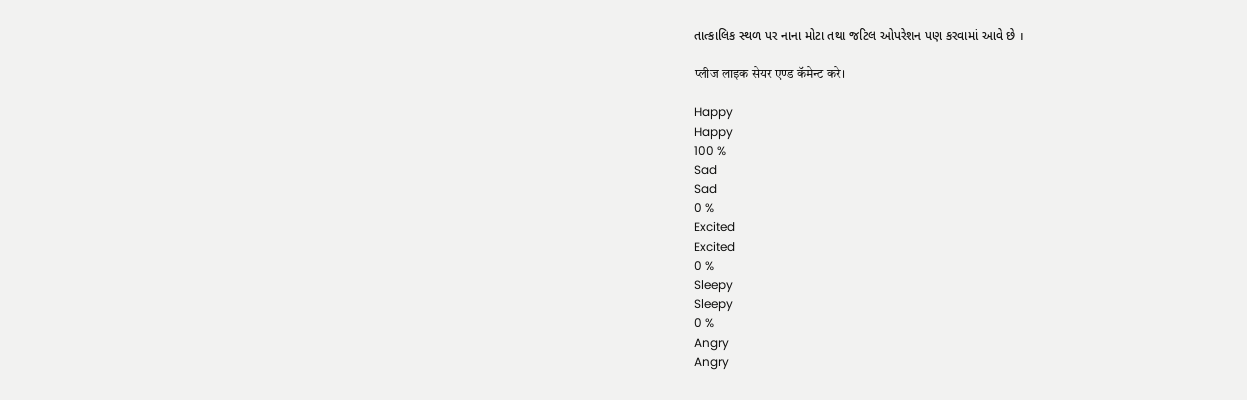તાત્કાલિક સ્થળ પર નાના મોટા તથા જટિલ ઓપરેશન પણ કરવામાં આવે છે ।

प्लीज लाइक सेयर एण्ड कॅमेन्ट करे।

Happy
Happy
100 %
Sad
Sad
0 %
Excited
Excited
0 %
Sleepy
Sleepy
0 %
Angry
Angry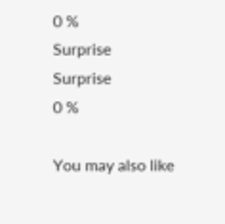0 %
Surprise
Surprise
0 %

You may also like